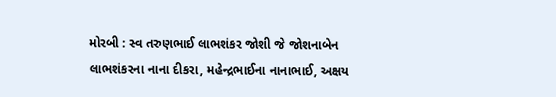મોરબી : સ્વ તરુણભાઈ લાભશંકર જોશી જે જોશનાબેન લાભશંકરના નાના દીકરા, મહેન્દ્રભાઈના નાનાભાઈ, અક્ષય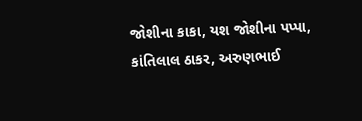જોશીના કાકા, યશ જોશીના પપ્પા, કાંતિલાલ ઠાકર, અરુણભાઈ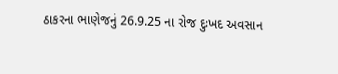ઠાકરના ભાણેજનું 26.9.25 ના રોજ દુઃખદ અવસાન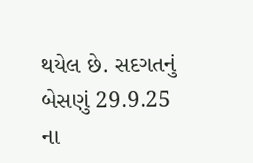થયેલ છે. સદગતનું બેસણું 29.9.25 ના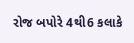રોજ બપોરે 4થી6 કલાકે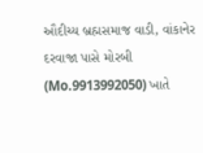ઔદીચ્ય બ્રહ્મસમાજ વાડી, વાંકાનેર દરવાજા પાસે મોરબી (Mo.9913992050) ખાતે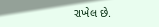રાખેલ છે.